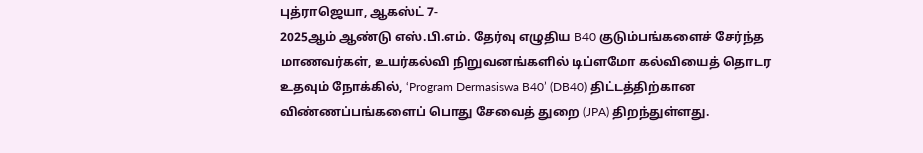புத்ராஜெயா, ஆகஸ்ட் 7-
2025ஆம் ஆண்டு எஸ்.பி.எம். தேர்வு எழுதிய B40 குடும்பங்களைச் சேர்ந்த மாணவர்கள், உயர்கல்வி நிறுவனங்களில் டிப்ளமோ கல்வியைத் தொடர உதவும் நோக்கில், ‘Program Dermasiswa B40’ (DB40) திட்டத்திற்கான விண்ணப்பங்களைப் பொது சேவைத் துறை (JPA) திறந்துள்ளது.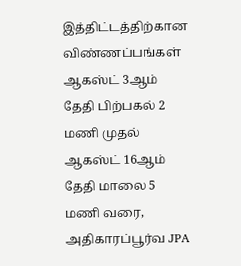இத்திட்டத்திற்கான விண்ணப்பங்கள் ஆகஸ்ட் 3ஆம் தேதி பிற்பகல் 2 மணி முதல் ஆகஸ்ட் 16ஆம் தேதி மாலை 5 மணி வரை, அதிகாரப்பூர்வ JPA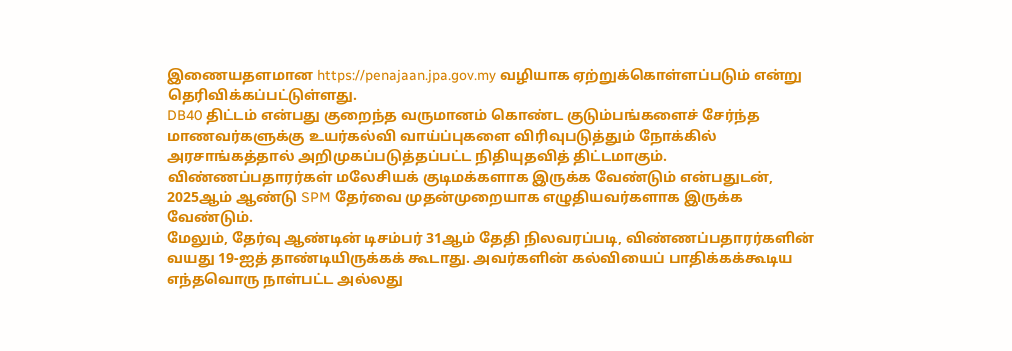இணையதளமான https://penajaan.jpa.gov.my வழியாக ஏற்றுக்கொள்ளப்படும் என்று தெரிவிக்கப்பட்டுள்ளது.
DB40 திட்டம் என்பது குறைந்த வருமானம் கொண்ட குடும்பங்களைச் சேர்ந்த மாணவர்களுக்கு உயர்கல்வி வாய்ப்புகளை விரிவுபடுத்தும் நோக்கில் அரசாங்கத்தால் அறிமுகப்படுத்தப்பட்ட நிதியுதவித் திட்டமாகும்.
விண்ணப்பதாரர்கள் மலேசியக் குடிமக்களாக இருக்க வேண்டும் என்பதுடன், 2025ஆம் ஆண்டு SPM தேர்வை முதன்முறையாக எழுதியவர்களாக இருக்க வேண்டும்.
மேலும், தேர்வு ஆண்டின் டிசம்பர் 31ஆம் தேதி நிலவரப்படி, விண்ணப்பதாரர்களின் வயது 19-ஐத் தாண்டியிருக்கக் கூடாது. அவர்களின் கல்வியைப் பாதிக்கக்கூடிய எந்தவொரு நாள்பட்ட அல்லது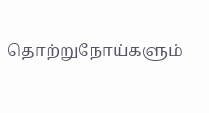தொற்றுநோய்களும்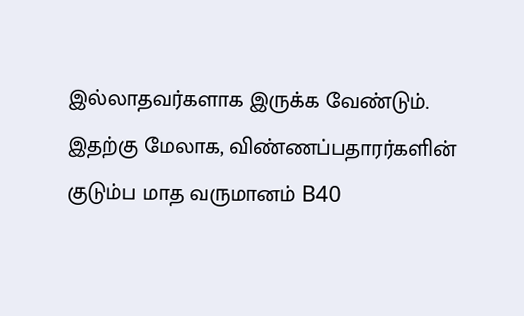இல்லாதவர்களாக இருக்க வேண்டும்.
இதற்கு மேலாக, விண்ணப்பதாரர்களின் குடும்ப மாத வருமானம் B40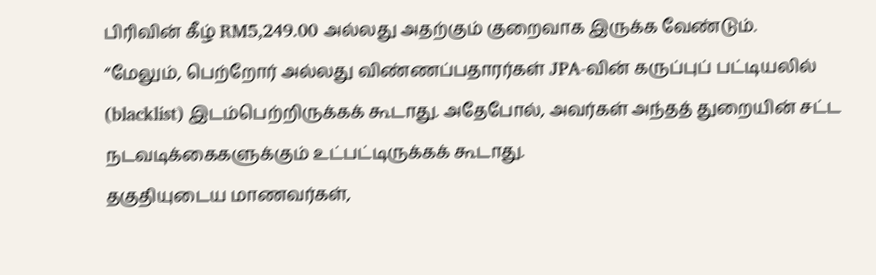பிரிவின் கீழ் RM5,249.00 அல்லது அதற்கும் குறைவாக இருக்க வேண்டும்.
“மேலும், பெற்றோர் அல்லது விண்ணப்பதாரர்கள் JPA-வின் கருப்புப் பட்டியலில் (blacklist) இடம்பெற்றிருக்கக் கூடாது. அதேபோல், அவர்கள் அந்தத் துறையின் சட்ட நடவடிக்கைகளுக்கும் உட்பட்டிருக்கக் கூடாது.
தகுதியுடைய மாணவர்கள்,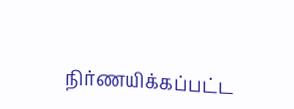நிர்ணயிக்கப்பட்ட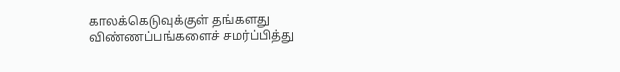காலக்கெடுவுக்குள் தங்களது விண்ணப்பங்களைச் சமர்ப்பித்து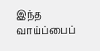இந்த வாய்ப்பைப்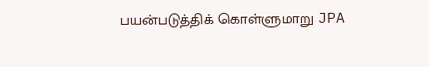பயன்படுத்திக் கொள்ளுமாறு JPA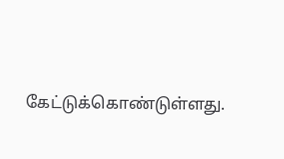கேட்டுக்கொண்டுள்ளது.